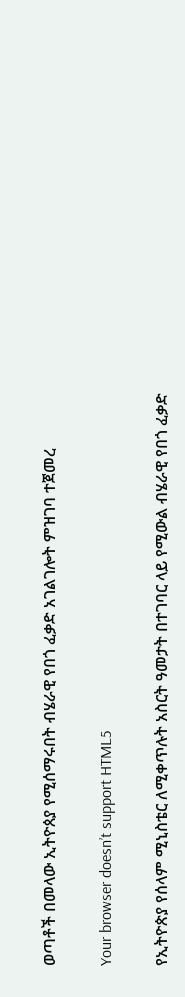ወጣቶች በመላው ኢትዮጰያ የሚሰማሩበት ብሄራዊ የበጎ ፈቃድ አገልገሎት ምዝገባ ተጀመረ

Your browser doesn’t support HTML5

የኢትዮጵያ የሰላም ሚኒስቴር ለሚቀጥሉት አስርት ዓመታት በተገባር ላይ የሚውል ብሄራዊ የበጎ ፈቃድ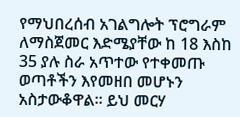የማህበረሰብ አገልግሎት ፕሮግራም ለማስጀመር እድሜያቸው ከ 18 እስከ 35 ያሉ ስራ አጥተው የተቀመጡ ወጣቶችን እየመዘበ መሆኑን አስታውቆዋል፡፡ ይህ መርሃ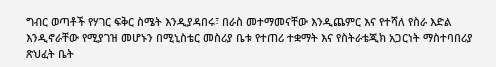ግብር ወጣቶች የሃገር ፍቅር ስሜት እንዲያዳበሩ፣ በራስ መተማመናቸው እንዲጨምር እና የተሻለ የስራ እድል እንዲኖራቸው የሚያገዝ መሆኑን በሚኒስቴር መስሪያ ቤቱ የተጠሪ ተቋማት እና የስትራቴጂክ አጋርነት ማስተባበሪያ ጽህፈት ቤት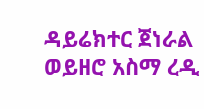ዳይሬክተር ጀነራል ወይዘሮ አስማ ረዲ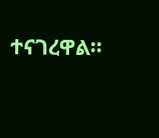ተናገረዋል፡፡